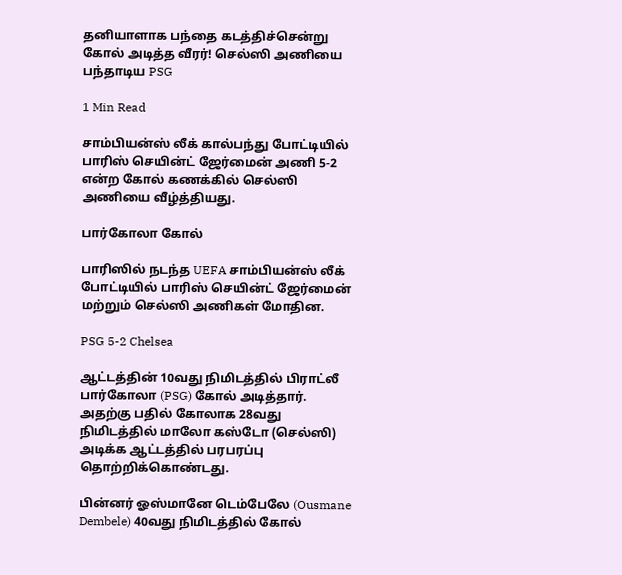தனியாளாக பந்தை கடத்திச்சென்று கோல் அடித்த வீரர்! செல்ஸி அணியை பந்தாடிய PSG

1 Min Read

சாம்பியன்ஸ் லீக் கால்பந்து போட்டியில் பாரிஸ் செயின்ட் ஜேர்மைன் அணி 5-2 என்ற கோல் கணக்கில் செல்ஸி அணியை வீழ்த்தியது.

பார்கோலா கோல்

பாரிஸில் நடந்த UEFA சாம்பியன்ஸ் லீக் போட்டியில் பாரிஸ் செயின்ட் ஜேர்மைன் மற்றும் செல்ஸி அணிகள் மோதின.

PSG 5-2 Chelsea

ஆட்டத்தின் 10வது நிமிடத்தில் பிராட்லீ பார்கோலா (PSG) கோல் அடித்தார். அதற்கு பதில் கோலாக 28வது நிமிடத்தில் மாலோ கஸ்டோ (செல்ஸி) அடிக்க ஆட்டத்தில் பரபரப்பு தொற்றிக்கொண்டது.

பின்னர் ஓஸ்மானே டெம்பேலே (Ousmane Dembele) 40வது நிமிடத்தில் கோல்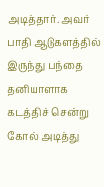அடித்தார். அவர் பாதி ஆடுகளத்தில் இருந்து பந்தை தனியாளாக கடத்திச் சென்று கோல் அடித்து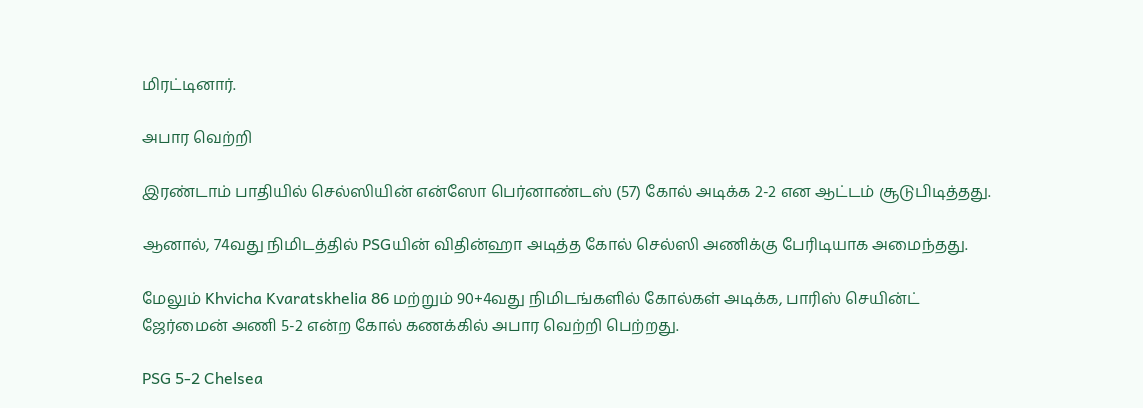மிரட்டினார்.

அபார வெற்றி

இரண்டாம் பாதியில் செல்ஸியின் என்ஸோ பெர்னாண்டஸ் (57) கோல் அடிக்க 2-2 என ஆட்டம் சூடுபிடித்தது.

ஆனால், 74வது நிமிடத்தில் PSGயின் விதின்ஹா அடித்த கோல் செல்ஸி அணிக்கு பேரிடியாக அமைந்தது.

மேலும் Khvicha Kvaratskhelia 86 மற்றும் 90+4வது நிமிடங்களில் கோல்கள் அடிக்க, பாரிஸ் செயின்ட் ஜேர்மைன் அணி 5-2 என்ற கோல் கணக்கில் அபார வெற்றி பெற்றது.

PSG 5-2 Chelsea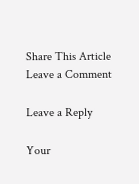Share This Article
Leave a Comment

Leave a Reply

Your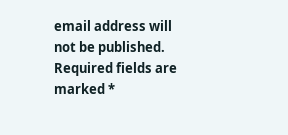email address will not be published. Required fields are marked *